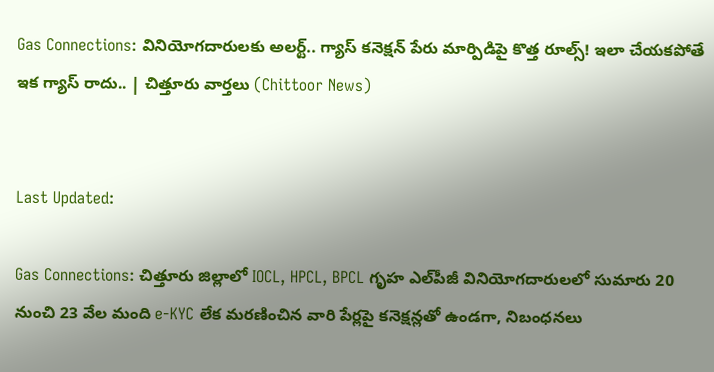Gas Connections: వినియోగదారులకు అలర్ట్.. గ్యాస్ కనెక్షన్ పేరు మార్పిడిపై కొత్త రూల్స్! ఇలా చేయకపోతే ఇక గ్యాస్ రాదు.. | చిత్తూరు వార్తలు (Chittoor News)


Last Updated:

Gas Connections: చిత్తూరు జిల్లాలో IOCL, HPCL, BPCL గృహ ఎల్‌పీజీ వినియోగదారులలో సుమారు 20 నుంచి 23 వేల మంది e-KYC లేక మరణించిన వారి పేర్లపై కనెక్షన్లతో ఉండగా, నిబంధనలు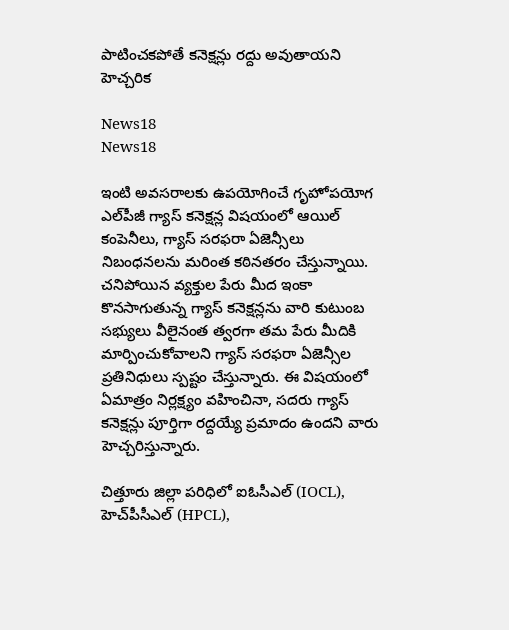పాటించకపోతే కనెక్షన్లు రద్దు అవుతాయని హెచ్చరిక

News18
News18

ఇంటి అవసరాలకు ఉపయోగించే గృహోపయోగ ఎల్‌పీజీ గ్యాస్ కనెక్షన్ల విషయంలో ఆయిల్ కంపెనీలు, గ్యాస్ సరఫరా ఏజెన్సీలు నిబంధనలను మరింత కఠినతరం చేస్తున్నాయి. చనిపోయిన వ్యక్తుల పేరు మీద ఇంకా కొనసాగుతున్న గ్యాస్ కనెక్షన్లను వారి కుటుంబ సభ్యులు వీలైనంత త్వరగా తమ పేరు మీదికి మార్పించుకోవాలని గ్యాస్ సరఫరా ఏజెన్సీల ప్రతినిధులు స్పష్టం చేస్తున్నారు. ఈ విషయంలో ఏమాత్రం నిర్లక్ష్యం వహించినా, సదరు గ్యాస్ కనెక్షన్లు పూర్తిగా రద్దయ్యే ప్రమాదం ఉందని వారు హెచ్చరిస్తున్నారు.

చిత్తూరు జిల్లా పరిధిలో ఐఓసీఎల్ (IOCL), హెచ్‌పీసీఎల్ (HPCL),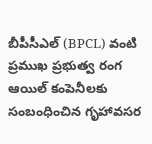బీపీసీఎల్ (BPCL) వంటి ప్రముఖ ప్రభుత్వ రంగ ఆయిల్ కంపెనీలకు సంబంధించిన గృహావసర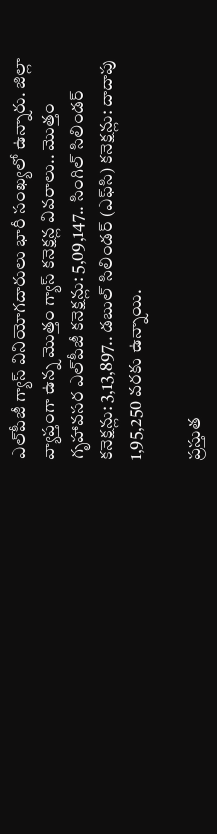ఎల్‌పీజీ గ్యాస్ వినియోగదారులు భారీ సంఖ్యలో ఉన్నారు. జిల్లా వ్యాప్తంగా ఉన్న మొత్తం గ్యాస్ కనెక్షన్ల వివరాలు.. మొత్తం గృహావసర ఎల్‌పీజీ కనెక్షన్లు: 5,09,147.. సింగిల్ సిలిండర్ కనెక్షన్లు: 3,13,897.. డబుల్ సిలిండర్ (ఎఫ్‌సి) కనెక్షన్లు: దాదాపు 1,95,250 వరకు ఉన్నాయి.

ప్రస్తుత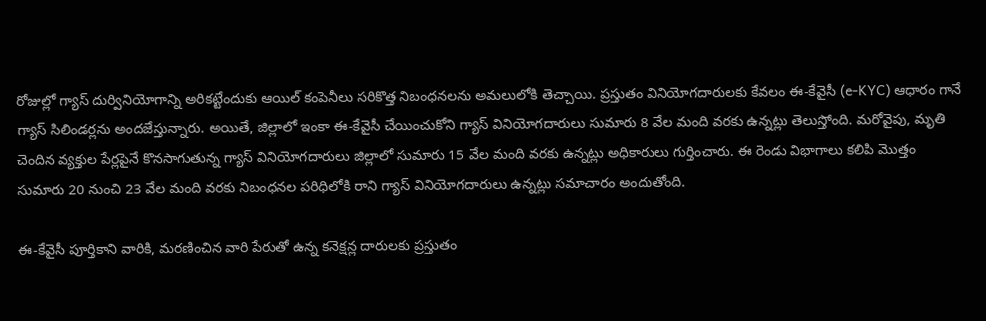రోజుల్లో గ్యాస్ దుర్వినియోగాన్ని అరికట్టేందుకు ఆయిల్ కంపెనీలు సరికొత్త నిబంధనలను అమలులోకి తెచ్చాయి. ప్రస్తుతం వినియోగదారులకు కేవలం ఈ-కేవైసీ (e-KYC) ఆధారం గానే గ్యాస్ సిలిండర్లను అందజేస్తున్నారు. అయితే, జిల్లాలో ఇంకా ఈ-కేవైసీ చేయించుకోని గ్యాస్ వినియోగదారులు సుమారు 8 వేల మంది వరకు ఉన్నట్లు తెలుస్తోంది. మరోవైపు, మృతి చెందిన వ్యక్తుల పేర్లపైనే కొనసాగుతున్న గ్యాస్ వినియోగదారులు జిల్లాలో సుమారు 15 వేల మంది వరకు ఉన్నట్లు అధికారులు గుర్తించారు. ఈ రెండు విభాగాలు కలిపి మొత్తం సుమారు 20 నుంచి 23 వేల మంది వరకు నిబంధనల పరిధిలోకి రాని గ్యాస్ వినియోగదారులు ఉన్నట్లు సమాచారం అందుతోంది.

ఈ-కేవైసీ పూర్తికాని వారికి, మరణించిన వారి పేరుతో ఉన్న కనెక్షన్ల దారులకు ప్రస్తుతం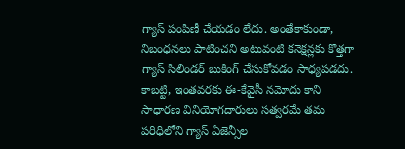గ్యాస్ పంపిణీ చేయడం లేదు. అంతేకాకుండా, నిబంధనలు పాటించని అటువంటి కనెక్షన్లకు కొత్తగా గ్యాస్ సిలిండర్ బుకింగ్ చేసుకోవడం సాధ్యపడదు. కాబట్టి, ఇంతవరకు ఈ-కేవైసీ నమోదు కాని సాధారణ వినియోగదారులు సత్వరమే తమ పరిధిలోని గ్యాస్ ఏజెన్సీల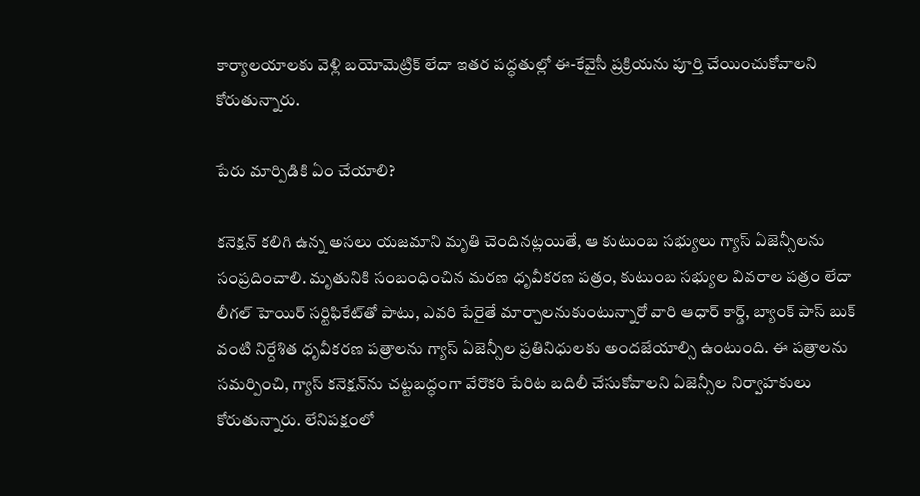కార్యాలయాలకు వెళ్లి బయోమెట్రిక్ లేదా ఇతర పద్ధతుల్లో ఈ-కేవైసీ ప్రక్రియను పూర్తి చేయించుకోవాలని కోరుతున్నారు.

పేరు మార్పిడికి ఏం చేయాలి?

కనెక్షన్ కలిగి ఉన్న అసలు యజమాని మృతి చెందినట్లయితే, ఆ కుటుంబ సభ్యులు గ్యాస్ ఏజెన్సీలను సంప్రదించాలి. మృతునికి సంబంధించిన మరణ ధృవీకరణ పత్రం, కుటుంబ సభ్యుల వివరాల పత్రం లేదా లీగల్ హెయిర్ సర్టిఫికేట్‌తో పాటు, ఎవరి పేరైతే మార్చాలనుకుంటున్నారో వారి ఆధార్ కార్డ్, బ్యాంక్ పాస్ బుక్ వంటి నిర్దేశిత ధృవీకరణ పత్రాలను గ్యాస్ ఏజెన్సీల ప్రతినిధులకు అందజేయాల్సి ఉంటుంది. ఈ పత్రాలను సమర్పించి, గ్యాస్ కనెక్షన్‌ను చట్టబద్ధంగా వేరొకరి పేరిట బదిలీ చేసుకోవాలని ఏజెన్సీల నిర్వాహకులు కోరుతున్నారు. లేనిపక్షంలో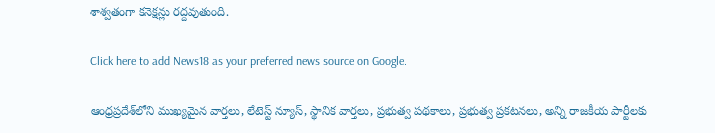శాశ్వతంగా కనెక్షన్లు రద్దవుతుంది.

Click here to add News18 as your preferred news source on Google.

ఆంధ్రప్రదేశ్‌లోని ముఖ్యమైన వార్తలు, లేటెస్ట్ న్యూస్, స్థానిక వార్తలు, ప్రభుత్వ పథకాలు, ప్రభుత్వ ప్రకటనలు, అన్ని రాజకీయ పార్టీలకు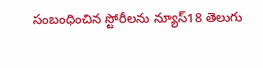సంబంధించిన స్టోరీలను న్యూస్18 తెలుగు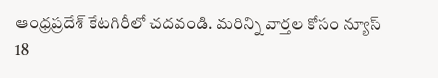ఆంధ్రప్రదేశ్ కేటగిరీలో చదవండి. మరిన్ని వార్తల కోసం న్యూస్ 18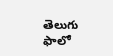తెలుగు ఫాలో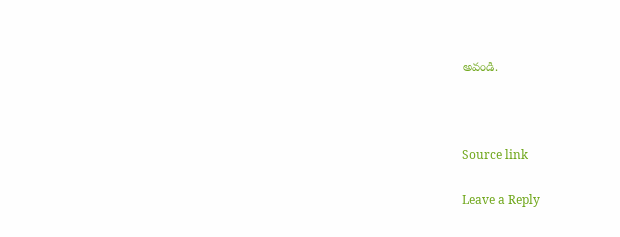అవండి.



Source link

Leave a Reply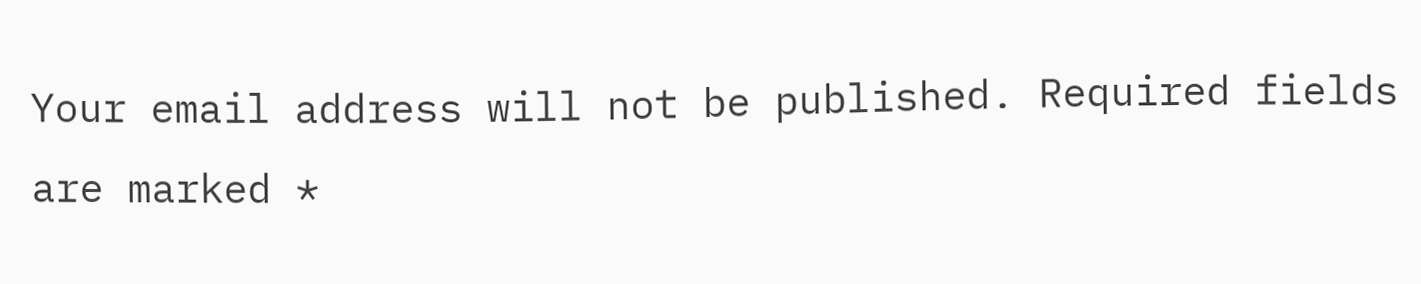Your email address will not be published. Required fields are marked *